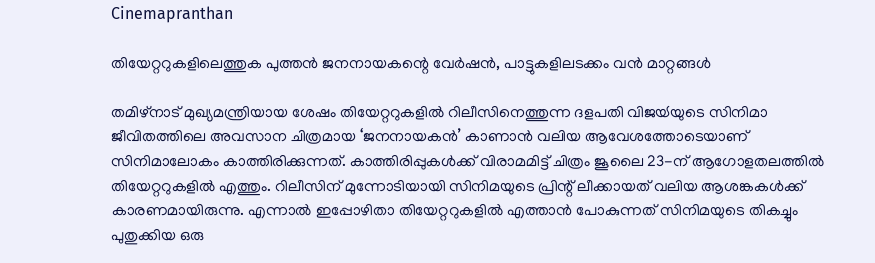Cinemapranthan

തിയേറ്ററുകളിലെത്തുക പുത്തൻ ജനനായകന്റെ വേർഷൻ, പാട്ടുകളിലടക്കം വൻ മാറ്റങ്ങൾ

തമിഴ്‌നാട് മുഖ്യമന്ത്രിയായ ശേഷം തിയേറ്ററുകളിൽ റിലീസിനെത്തുന്ന ദളപതി വിജയ്‍യുടെ സിനിമാ ജീവിതത്തിലെ അവസാന ചിത്രമായ ‘ജനനായകൻ’ കാണാൻ വലിയ ആവേശത്തോടെയാണ് സിനിമാലോകം കാത്തിരിക്കുന്നത്. കാത്തിരിപ്പുകൾക്ക് വിരാമമിട്ട് ചിത്രം ജൂലൈ 23-ന് ആഗോളതലത്തിൽ തിയേറ്ററുകളിൽ എത്തും. റിലീസിന് മുന്നോടിയായി സിനിമയുടെ പ്രിന്റ് ലീക്കായത് വലിയ ആശങ്കകൾക്ക് കാരണമായിരുന്നു. എന്നാൽ ഇപ്പോഴിതാ തിയേറ്ററുകളിൽ എത്താൻ പോകുന്നത് സിനിമയുടെ തികച്ചും പുതുക്കിയ ഒരു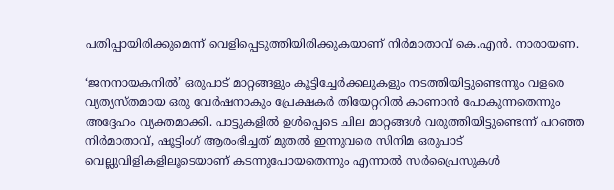പതിപ്പായിരിക്കുമെന്ന് വെളിപ്പെടുത്തിയിരിക്കുകയാണ് നിർമാതാവ് കെ.എൻ. നാരായണ.

‘ജനനായകനിൽ’ ഒരുപാട് മാറ്റങ്ങളും കൂട്ടിച്ചേർക്കലുകളും നടത്തിയിട്ടുണ്ടെന്നും വളരെ വ്യത്യസ്തമായ ഒരു വേർഷനാകും പ്രേക്ഷകർ തിയേറ്ററിൽ കാണാൻ പോകുന്നതെന്നും അദ്ദേഹം വ്യക്തമാക്കി. പാട്ടുകളിൽ ഉൾപ്പെടെ ചില മാറ്റങ്ങൾ വരുത്തിയിട്ടുണ്ടെന്ന് പറഞ്ഞ നിർമാതാവ്, ഷൂട്ടിംഗ് ആരംഭിച്ചത് മുതൽ ഇന്നുവരെ സിനിമ ഒരുപാട് വെല്ലുവിളികളിലൂടെയാണ് കടന്നുപോയതെന്നും എന്നാൽ സർപ്രൈസുകൾ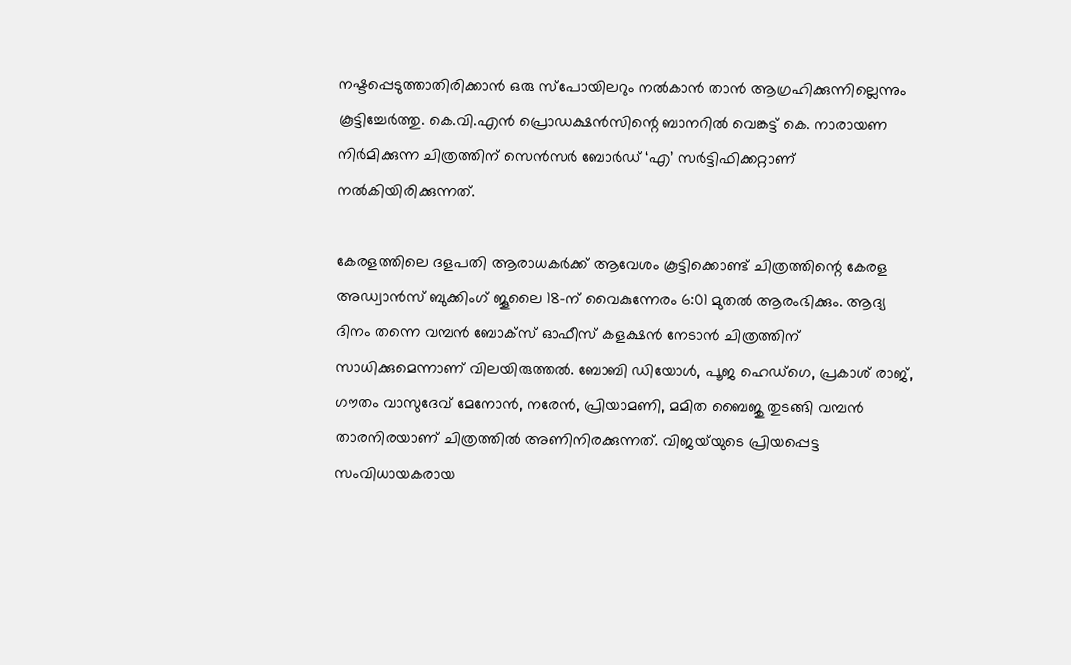നഷ്ടപ്പെടുത്താതിരിക്കാൻ ഒരു സ്‌പോയിലറും നൽകാൻ താൻ ആഗ്രഹിക്കുന്നില്ലെന്നും കൂട്ടിച്ചേർത്തു. കെ.വി.എൻ പ്രൊഡക്ഷൻസിന്റെ ബാനറിൽ വെങ്കട്ട് കെ. നാരായണ നിർമിക്കുന്ന ചിത്രത്തിന് സെൻസർ ബോർഡ് ‘എ’ സർട്ടിഫിക്കറ്റാണ് നൽകിയിരിക്കുന്നത്.

കേരളത്തിലെ ദളപതി ആരാധകർക്ക് ആവേശം കൂട്ടിക്കൊണ്ട് ചിത്രത്തിന്റെ കേരള അഡ്വാൻസ് ബുക്കിംഗ് ജൂലൈ 18-ന് വൈകുന്നേരം 6:01 മുതൽ ആരംഭിക്കും. ആദ്യ ദിനം തന്നെ വമ്പൻ ബോക്‌സ് ഓഫീസ് കളക്ഷൻ നേടാൻ ചിത്രത്തിന് സാധിക്കുമെന്നാണ് വിലയിരുത്തൽ. ബോബി ഡിയോൾ, പൂജ ഹെഡ്‌ഗെ, പ്രകാശ് രാജ്, ഗൗതം വാസുദേവ് മേനോൻ, നരേൻ, പ്രിയാമണി, മമിത ബൈജു തുടങ്ങി വമ്പൻ താരനിരയാണ് ചിത്രത്തിൽ അണിനിരക്കുന്നത്. വിജയ്‍യുടെ പ്രിയപ്പെട്ട സംവിധായകരായ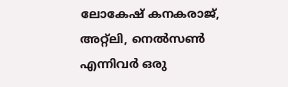ലോകേഷ് കനകരാജ്, അറ്റ്‌ലി, നെൽസൺ എന്നിവർ ഒരു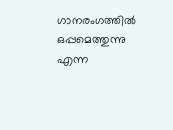ഗാനരംഗത്തിൽ ഒപ്പമെത്തുന്നു എന്ന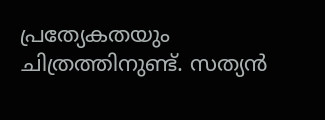പ്രത്യേകതയും ചിത്രത്തിനുണ്ട്. സത്യൻ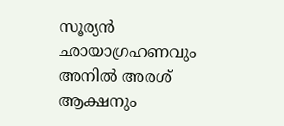സൂര്യൻ ഛായാഗ്രഹണവും അനിൽ അരശ് ആക്ഷനും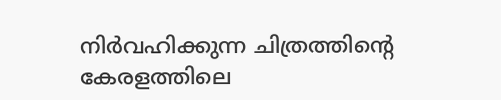നിർവഹിക്കുന്ന ചിത്രത്തിന്റെ കേരളത്തിലെ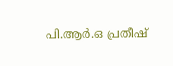പി.ആർ.ഒ പ്രതീഷ്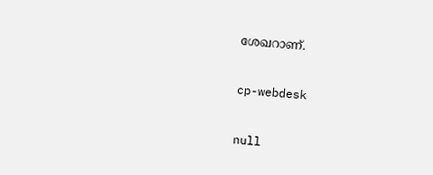ശേഖറാണ്.

cp-webdesk

null